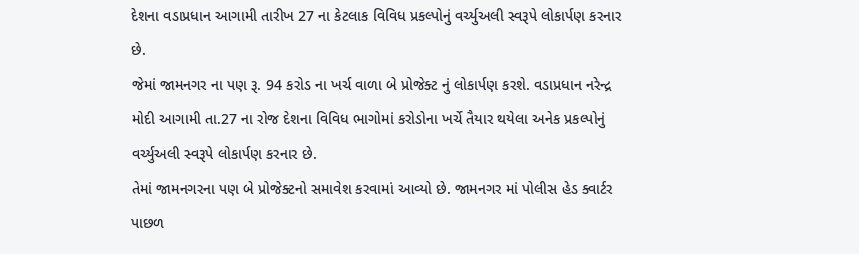દેશના વડાપ્રધાન આગામી તારીખ 27 ના કેટલાક વિવિધ પ્રકલ્પોનું વર્ચ્યુઅલી સ્વરૂપે લોકાર્પણ કરનાર છે.
જેમાં જામનગર ના પણ રૂ. 94 કરોડ ના ખર્ચ વાળા બે પ્રોજેક્ટ નું લોકાર્પણ કરશે. વડાપ્રધાન નરેન્દ્ર મોદી આગામી તા.27 ના રોજ દેશના વિવિધ ભાગોમાં કરોડોના ખર્ચે તૈયાર થયેલા અનેક પ્રકલ્પોનું વર્ચ્યુઅલી સ્વરૂપે લોકાર્પણ કરનાર છે.
તેમાં જામનગરના પણ બે પ્રોજેક્ટનો સમાવેશ કરવામાં આવ્યો છે. જામનગર માં પોલીસ હેડ ક્વાર્ટર પાછળ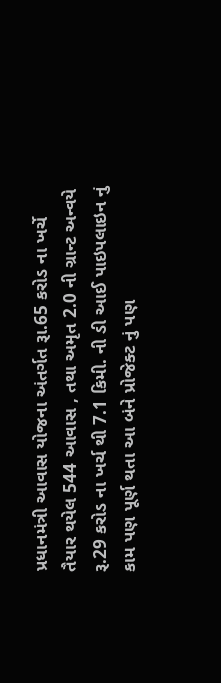પ્રધાનમંત્રી આવાસ યોજના અંતર્ગત રૂા.65 કરોડ ના ખર્ચે તૈયાર થયેલ 544 આવાસ , તથા અમૃત 2.0 ની ગ્રાન્ટ અન્વયે રૂ.29 કરોડ ના ખર્ચ થી 7.1 કિમી. ની ડી આઈ પાઇપલાઇન નું કામ પણ પૂર્ણ થતા આ બંને પ્રોજેક્ટ નું પણ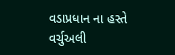વડાપ્રધાન ના હસ્તે વર્ચુઅલી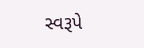સ્વરૂપે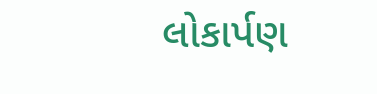લોકાર્પણ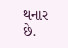થનાર છે.